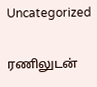Uncategorized

ரணிலுடன்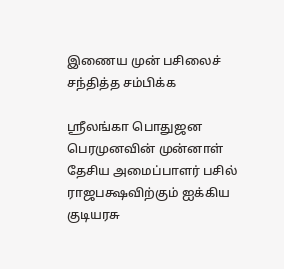இணைய முன் பசிலைச் சந்தித்த சம்பிக்க

ஸ்ரீலங்கா பொதுஜன பெரமுனவின் முன்னாள் தேசிய அமைப்பாளர் பசில் ராஜபக்ஷவிற்கும் ஐக்கிய குடியரசு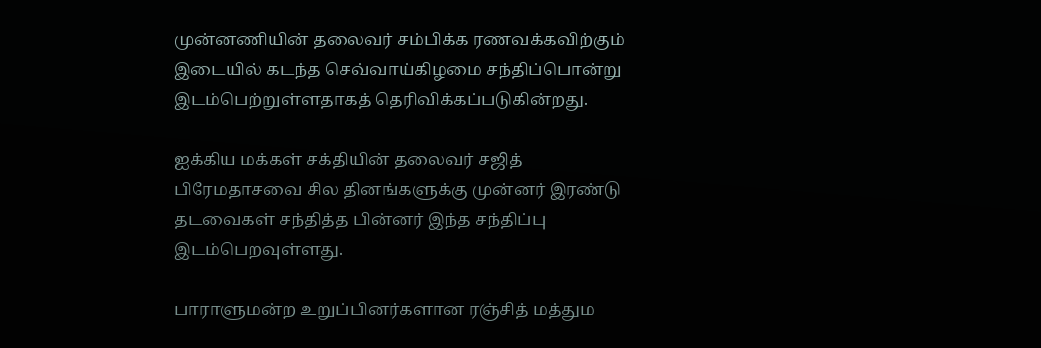முன்னணியின் தலைவர் சம்பிக்க ரணவக்கவிற்கும் இடையில் கடந்த செவ்வாய்கிழமை சந்திப்பொன்று இடம்பெற்றுள்ளதாகத் தெரிவிக்கப்படுகின்றது.

ஐக்கிய மக்கள் சக்தியின் தலைவர் சஜித் பிரேமதாசவை சில தினங்களுக்கு முன்னர் இரண்டு தடவைகள் சந்தித்த பின்னர் இந்த சந்திப்பு இடம்பெறவுள்ளது.

பாராளுமன்ற உறுப்பினர்களான ரஞ்சித் மத்தும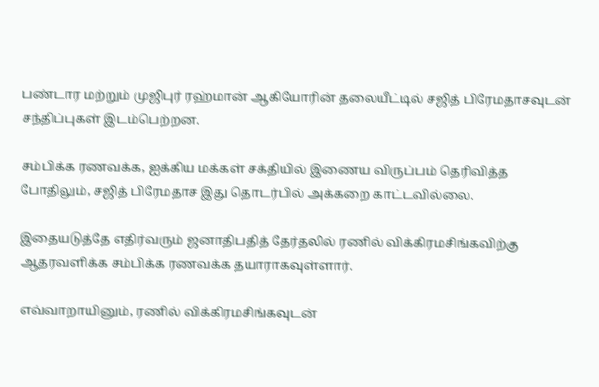பண்டார மற்றும் முஜிபுர் ரஹ்மான் ஆகியோரின் தலையீட்டில் சஜித் பிரேமதாசவுடன் சந்திப்புகள் இடம்பெற்றன.

சம்பிக்க ரணவக்க, ஐக்கிய மக்கள் சக்தியில் இணைய விருப்பம் தெரிவித்த போதிலும், சஜித் பிரேமதாச இது தொடர்பில் அக்கறை காட்டவில்லை.

இதையடுத்தே எதிர்வரும் ஜனாதிபதித் தேர்தலில் ரணில் விக்கிரமசிங்கவிற்கு ஆதரவளிக்க சம்பிக்க ரணவக்க தயாராகவுள்ளார்.

எவ்வாறாயினும், ரணில் விக்கிரமசிங்கவுடன்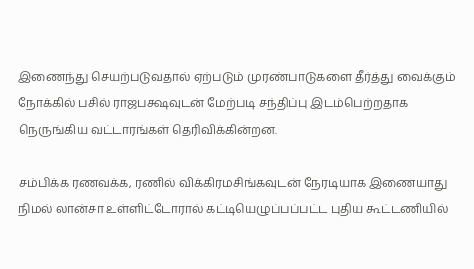இணைந்து செயற்படுவதால் ஏற்படும் முரண்பாடுகளை தீர்த்து வைக்கும் நோக்கில் பசில் ராஜபக்ஷவுடன் மேற்படி சந்திப்பு இடம்பெற்றதாக நெருங்கிய வட்டாரங்கள் தெரிவிக்கின்றன.

சம்பிக்க ரணவக்க, ரணில் விக்கிரமசிங்கவுடன் நேரடியாக இணையாது நிமல் லான்சா உள்ளிட்டோரால் கட்டியெழுப்பப்பட்ட புதிய கூட்டணியில்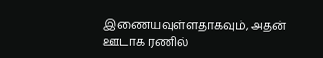இணையவுள்ளதாகவும், அதன் ஊடாக ரணில்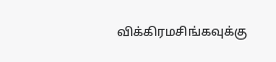விக்கிரமசிங்கவுக்கு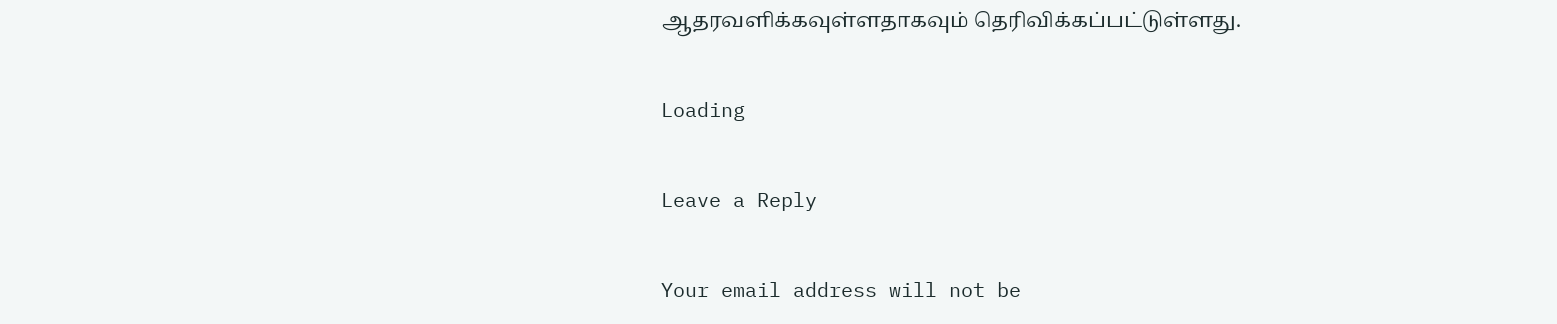ஆதரவளிக்கவுள்ளதாகவும் தெரிவிக்கப்பட்டுள்ளது.

Loading

Leave a Reply

Your email address will not be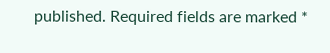published. Required fields are marked *